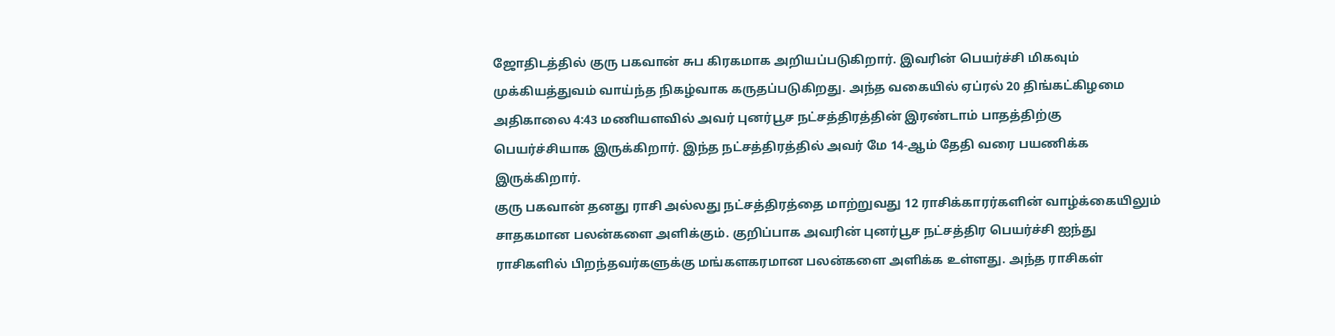ஜோதிடத்தில் குரு பகவான் சுப கிரகமாக அறியப்படுகிறார். இவரின் பெயர்ச்சி மிகவும் முக்கியத்துவம் வாய்ந்த நிகழ்வாக கருதப்படுகிறது. அந்த வகையில் ஏப்ரல் 20 திங்கட்கிழமை அதிகாலை 4:43 மணியளவில் அவர் புனர்பூச நட்சத்திரத்தின் இரண்டாம் பாதத்திற்கு பெயர்ச்சியாக இருக்கிறார். இந்த நட்சத்திரத்தில் அவர் மே 14-ஆம் தேதி வரை பயணிக்க இருக்கிறார்.
குரு பகவான் தனது ராசி அல்லது நட்சத்திரத்தை மாற்றுவது 12 ராசிக்காரர்களின் வாழ்க்கையிலும் சாதகமான பலன்களை அளிக்கும். குறிப்பாக அவரின் புனர்பூச நட்சத்திர பெயர்ச்சி ஐந்து ராசிகளில் பிறந்தவர்களுக்கு மங்களகரமான பலன்களை அளிக்க உள்ளது. அந்த ராசிகள்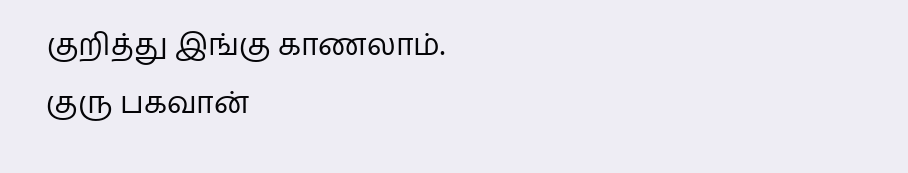குறித்து இங்கு காணலாம்.
குரு பகவான்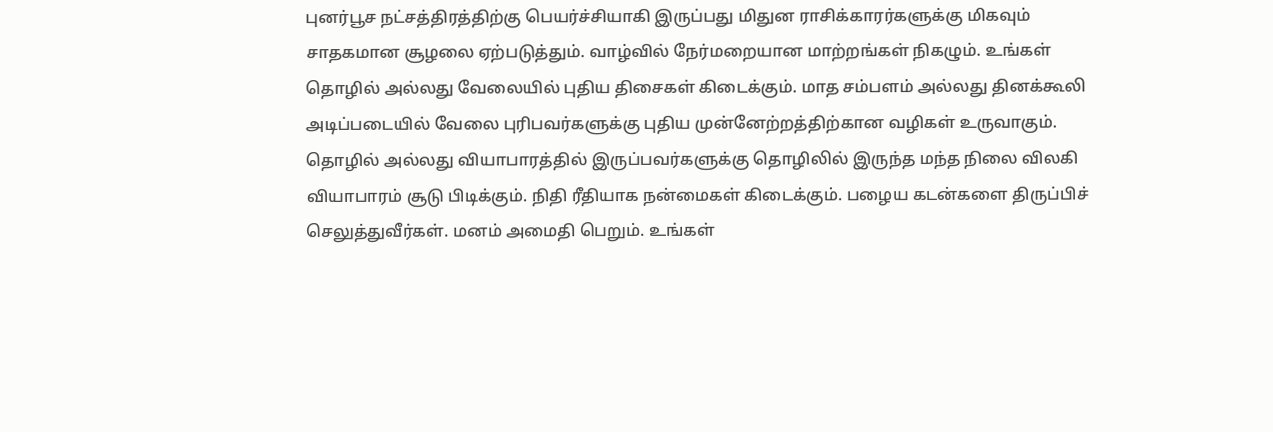புனர்பூச நட்சத்திரத்திற்கு பெயர்ச்சியாகி இருப்பது மிதுன ராசிக்காரர்களுக்கு மிகவும் சாதகமான சூழலை ஏற்படுத்தும். வாழ்வில் நேர்மறையான மாற்றங்கள் நிகழும். உங்கள் தொழில் அல்லது வேலையில் புதிய திசைகள் கிடைக்கும். மாத சம்பளம் அல்லது தினக்கூலி அடிப்படையில் வேலை புரிபவர்களுக்கு புதிய முன்னேற்றத்திற்கான வழிகள் உருவாகும்.
தொழில் அல்லது வியாபாரத்தில் இருப்பவர்களுக்கு தொழிலில் இருந்த மந்த நிலை விலகி வியாபாரம் சூடு பிடிக்கும். நிதி ரீதியாக நன்மைகள் கிடைக்கும். பழைய கடன்களை திருப்பிச் செலுத்துவீர்கள். மனம் அமைதி பெறும். உங்கள்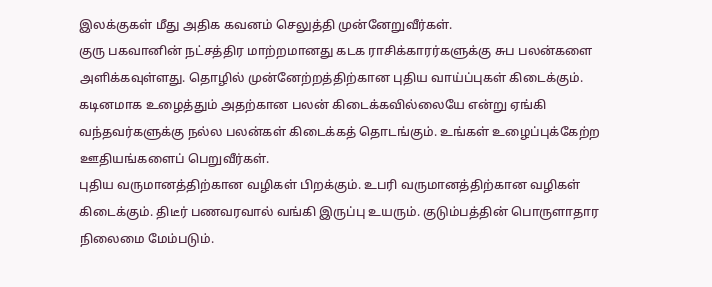இலக்குகள் மீது அதிக கவனம் செலுத்தி முன்னேறுவீர்கள்.
குரு பகவானின் நட்சத்திர மாற்றமானது கடக ராசிக்காரர்களுக்கு சுப பலன்களை அளிக்கவுள்ளது. தொழில் முன்னேற்றத்திற்கான புதிய வாய்ப்புகள் கிடைக்கும். கடினமாக உழைத்தும் அதற்கான பலன் கிடைக்கவில்லையே என்று ஏங்கி வந்தவர்களுக்கு நல்ல பலன்கள் கிடைக்கத் தொடங்கும். உங்கள் உழைப்புக்கேற்ற ஊதியங்களைப் பெறுவீர்கள்.
புதிய வருமானத்திற்கான வழிகள் பிறக்கும். உபரி வருமானத்திற்கான வழிகள் கிடைக்கும். திடீர் பணவரவால் வங்கி இருப்பு உயரும். குடும்பத்தின் பொருளாதார நிலைமை மேம்படும்.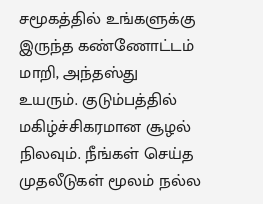சமூகத்தில் உங்களுக்கு இருந்த கண்ணோட்டம் மாறி, அந்தஸ்து உயரும். குடும்பத்தில் மகிழ்ச்சிகரமான சூழல் நிலவும். நீங்கள் செய்த முதலீடுகள் மூலம் நல்ல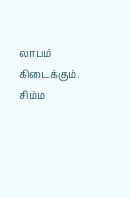லாபம் கிடைக்கும்.
சிம்ம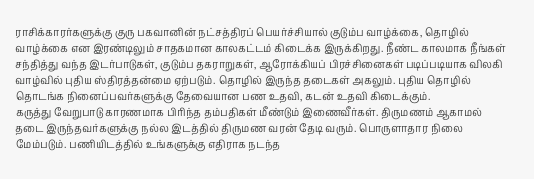ராசிக்காரர்களுக்கு குரு பகவானின் நட்சத்திரப் பெயர்ச்சியால் குடும்ப வாழ்க்கை, தொழில் வாழ்க்கை என இரண்டிலும் சாதகமான காலகட்டம் கிடைக்க இருக்கிறது. நீண்ட காலமாக நீங்கள் சந்தித்து வந்த இடர்பாடுகள், குடும்ப தகராறுகள், ஆரோக்கியப் பிரச்சினைகள் படிப்படியாக விலகி வாழ்வில் புதிய ஸ்திரத்தன்மை ஏற்படும். தொழில் இருந்த தடைகள் அகலும். புதிய தொழில் தொடங்க நினைப்பவர்களுக்கு தேவையான பண உதவி, கடன் உதவி கிடைக்கும்.
கருத்து வேறுபாடு காரணமாக பிரிந்த தம்பதிகள் மீண்டும் இணைவீர்கள். திருமணம் ஆகாமல் தடை இருந்தவர்களுக்கு நல்ல இடத்தில் திருமண வரன் தேடி வரும். பொருளாதார நிலை மேம்படும். பணியிடத்தில் உங்களுக்கு எதிராக நடந்த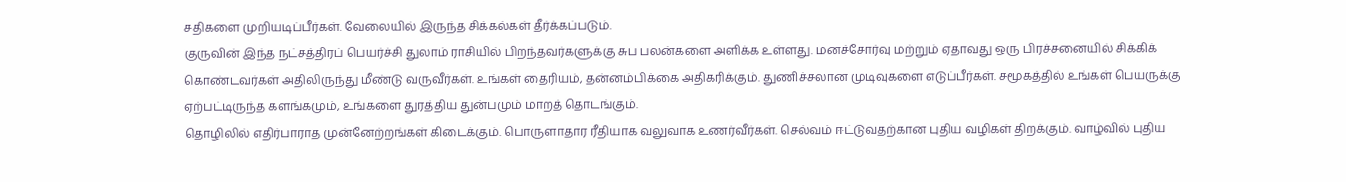சதிகளை முறியடிப்பீர்கள். வேலையில் இருந்த சிக்கல்கள் தீர்க்கப்படும்.
குருவின் இந்த நட்சத்திரப் பெயர்ச்சி துலாம் ராசியில் பிறந்தவர்களுக்கு சுப பலன்களை அளிக்க உள்ளது. மனச்சோர்வு மற்றும் ஏதாவது ஒரு பிரச்சனையில் சிக்கிக் கொண்டவர்கள் அதிலிருந்து மீண்டு வருவீர்கள். உங்கள் தைரியம், தன்னம்பிக்கை அதிகரிக்கும். துணிச்சலான முடிவுகளை எடுப்பீர்கள். சமூகத்தில் உங்கள் பெயருக்கு ஏற்பட்டிருந்த களங்கமும், உங்களை துரத்திய துன்பமும் மாறத் தொடங்கும்.
தொழிலில் எதிர்பாராத முன்னேற்றங்கள் கிடைக்கும். பொருளாதார ரீதியாக வலுவாக உணர்வீர்கள். செல்வம் ஈட்டுவதற்கான புதிய வழிகள் திறக்கும். வாழ்வில் புதிய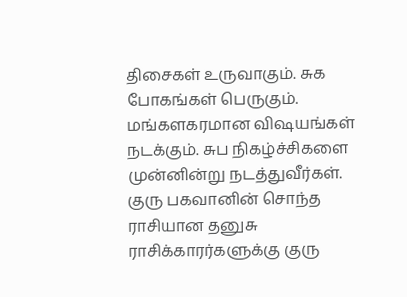திசைகள் உருவாகும். சுக போகங்கள் பெருகும். மங்களகரமான விஷயங்கள் நடக்கும். சுப நிகழ்ச்சிகளை முன்னின்று நடத்துவீர்கள்.
குரு பகவானின் சொந்த ராசியான தனுசு ராசிக்காரர்களுக்கு குரு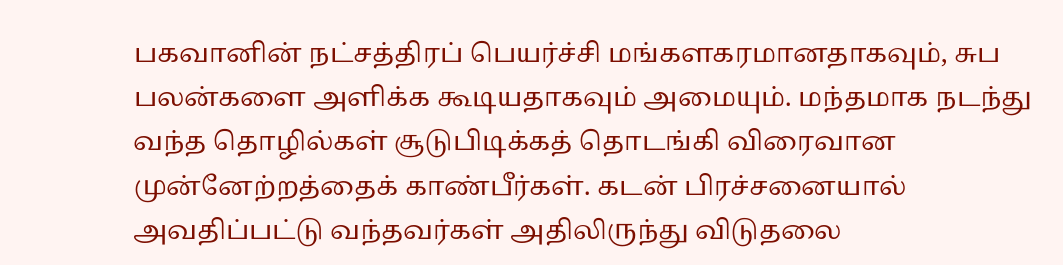பகவானின் நட்சத்திரப் பெயர்ச்சி மங்களகரமானதாகவும், சுப பலன்களை அளிக்க கூடியதாகவும் அமையும். மந்தமாக நடந்து வந்த தொழில்கள் சூடுபிடிக்கத் தொடங்கி விரைவான முன்னேற்றத்தைக் காண்பீர்கள். கடன் பிரச்சனையால் அவதிப்பட்டு வந்தவர்கள் அதிலிருந்து விடுதலை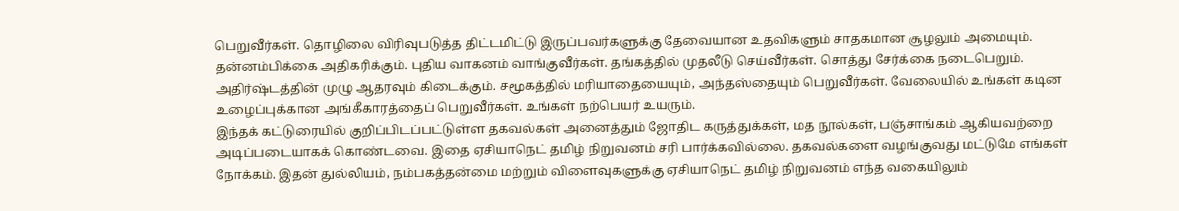பெறுவீர்கள். தொழிலை விரிவுபடுத்த திட்டமிட்டு இருப்பவர்களுக்கு தேவையான உதவிகளும் சாதகமான சூழலும் அமையும்.
தன்னம்பிக்கை அதிகரிக்கும். புதிய வாகனம் வாங்குவீர்கள். தங்கத்தில் முதலீடு செய்வீர்கள். சொத்து சேர்க்கை நடைபெறும். அதிர்ஷ்டத்தின் முழு ஆதரவும் கிடைக்கும். சமூகத்தில் மரியாதையையும், அந்தஸ்தையும் பெறுவீர்கள். வேலையில் உங்கள் கடின உழைப்புக்கான அங்கீகாரத்தைப் பெறுவீர்கள். உங்கள் நற்பெயர் உயரும்.
இந்தக் கட்டுரையில் குறிப்பிடப்பட்டுள்ள தகவல்கள் அனைத்தும் ஜோதிட கருத்துக்கள், மத நூல்கள், பஞ்சாங்கம் ஆகியவற்றை அடிப்படையாகக் கொண்டவை. இதை ஏசியாநெட் தமிழ் நிறுவனம் சரி பார்க்கவில்லை. தகவல்களை வழங்குவது மட்டுமே எங்கள் நோக்கம். இதன் துல்லியம், நம்பகத்தன்மை மற்றும் விளைவுகளுக்கு ஏசியாநெட் தமிழ் நிறுவனம் எந்த வகையிலும்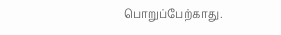பொறுப்பேற்காது.